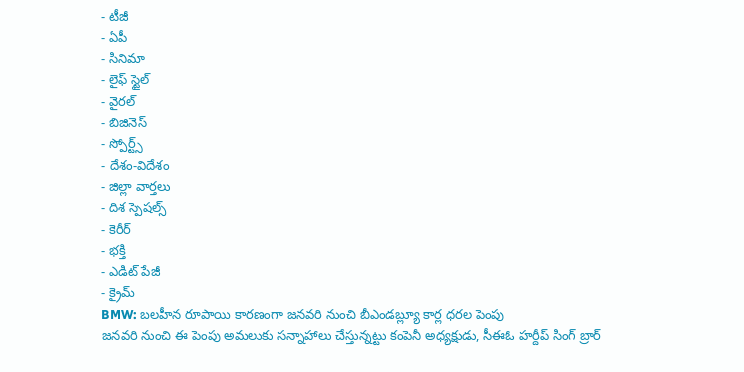- టీజీ
- ఏపీ
- సినిమా
- లైఫ్ స్టైల్
- వైరల్
- బిజినెస్
- స్పోర్ట్స్
- దేశం-విదేశం
- జిల్లా వార్తలు
- దిశ స్పెషల్స్
- కెరీర్
- భక్తి
- ఎడిట్ పేజీ
- క్రైమ్
BMW: బలహీన రూపాయి కారణంగా జనవరి నుంచి బీఎండబ్ల్యూ కార్ల ధరల పెంపు
జనవరి నుంచి ఈ పెంపు అమలుకు సన్నాహాలు చేస్తున్నట్టు కంపెనీ అధ్యక్షుడు, సీఈఓ హర్దీప్ సింగ్ బ్రార్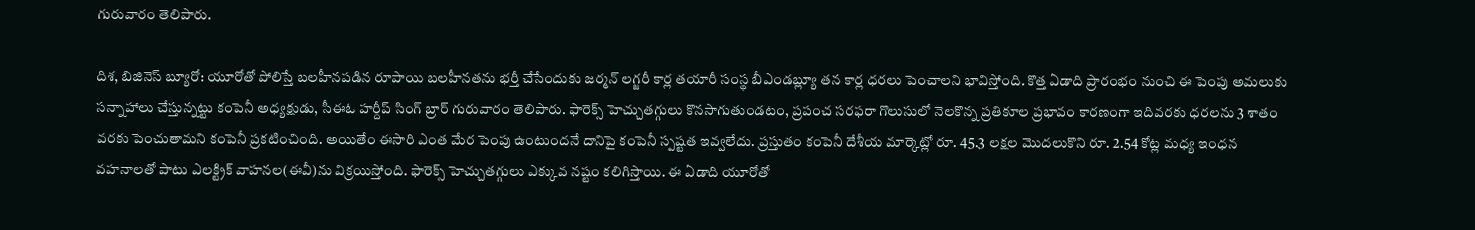గురువారం తెలిపారు.

దిశ, బిజినెస్ బ్యూరో: యూరోతో పోలిస్తే బలహీనపడిన రూపాయి బలహీనతను భర్తీ చేసేందుకు జర్మన్ లగ్జరీ కార్ల తయారీ సంస్థ బీఎండబ్ల్యూ తన కార్ల ధరలు పెంచాలని భావిస్తోంది. కొత్త ఏడాది ప్రారంభం నుంచి ఈ పెంపు అమలుకు సన్నాహాలు చేస్తున్నట్టు కంపెనీ అధ్యక్షుడు, సీఈఓ హర్దీప్ సింగ్ బ్రార్ గురువారం తెలిపారు. ఫారెక్స్ హెచ్చుతగ్గులు కొనసాగుతుండటం, ప్రపంచ సరఫరా గొలుసులో నెలకొన్న ప్రతికూల ప్రభావం కారణంగా ఇదివరకు ధరలను 3 శాతం వరకు పెంచుతామని కంపెనీ ప్రకటించింది. అయితేం ఈసారి ఎంత మేర పెంపు ఉంటుందనే దానిపై కంపెనీ స్పష్టత ఇవ్వలేదు. ప్రస్తుతం కంపెనీ దేశీయ మార్కెట్లో రూ. 45.3 లక్షల మొదలుకొని రూ. 2.54 కోట్ల మధ్య ఇంధన వహనాలతో పాటు ఎలక్ట్రిక్ వాహనల(ఈవీ)ను విక్రయిస్తోంది. ఫారెక్స్ హెచ్చుతగ్గులు ఎక్కువ నష్టం కలిగిస్తాయి. ఈ ఏడాది యూరోతో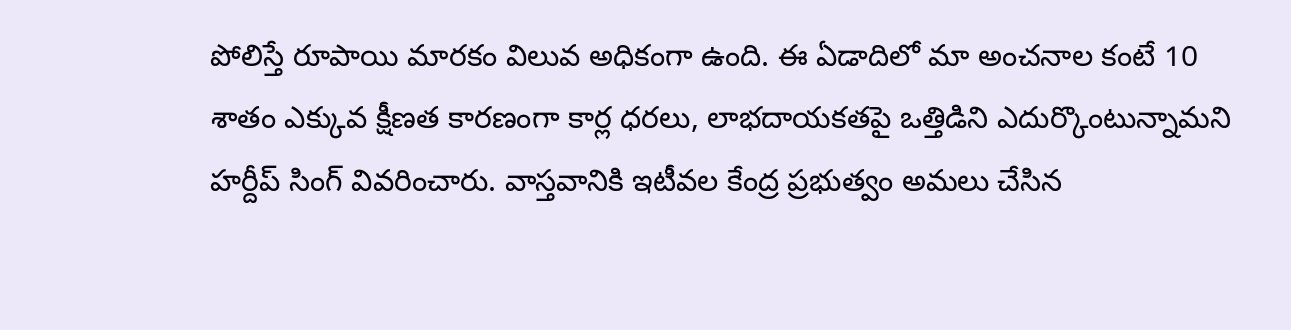పోలిస్తే రూపాయి మారకం విలువ అధికంగా ఉంది. ఈ ఏడాదిలో మా అంచనాల కంటే 10 శాతం ఎక్కువ క్షీణత కారణంగా కార్ల ధరలు, లాభదాయకతపై ఒత్తిడిని ఎదుర్కొంటున్నామని హర్దీప్ సింగ్ వివరించారు. వాస్తవానికి ఇటీవల కేంద్ర ప్రభుత్వం అమలు చేసిన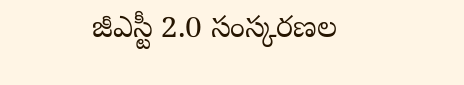జీఎస్టీ 2.0 సంస్కరణల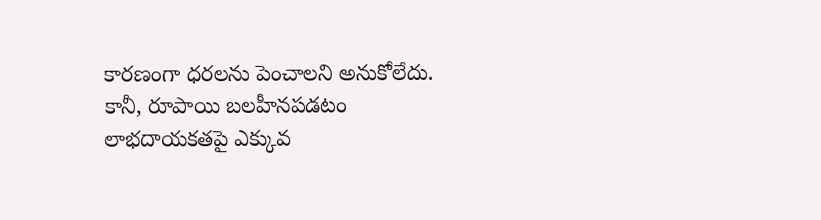కారణంగా ధరలను పెంచాలని అనుకోలేదు. కానీ, రూపాయి బలహీనపడటం లాభదాయకతపై ఎక్కువ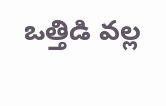ఒత్తిడి వల్ల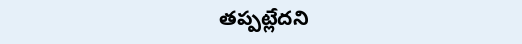తప్పట్లేదని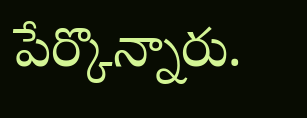పేర్కొన్నారు.